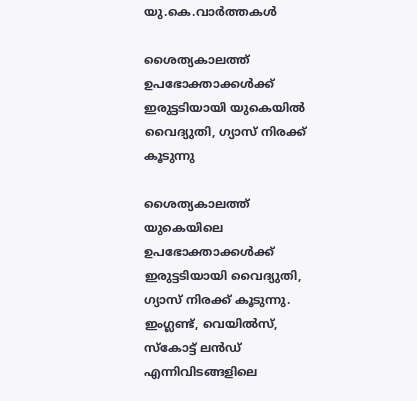യു.കെ.വാര്‍ത്തകള്‍

ശൈത്യകാലത്ത് ഉപഭോക്താക്കള്‍ക്ക് ഇരുട്ടടിയായി യുകെയില്‍ വൈദ്യുതി, ഗ്യാസ് നിരക്ക് കൂടുന്നു

ശൈത്യകാലത്ത് യുകെയിലെ ഉപഭോക്താക്കള്‍ക്ക് ഇരുട്ടടിയായി വൈദ്യുതി, ഗ്യാസ് നിരക്ക് കൂടുന്നു. ഇംഗ്ലണ്ട്, വെയില്‍സ്, സ്കോട്ട്‌ ലന്‍ഡ് എന്നിവിടങ്ങളിലെ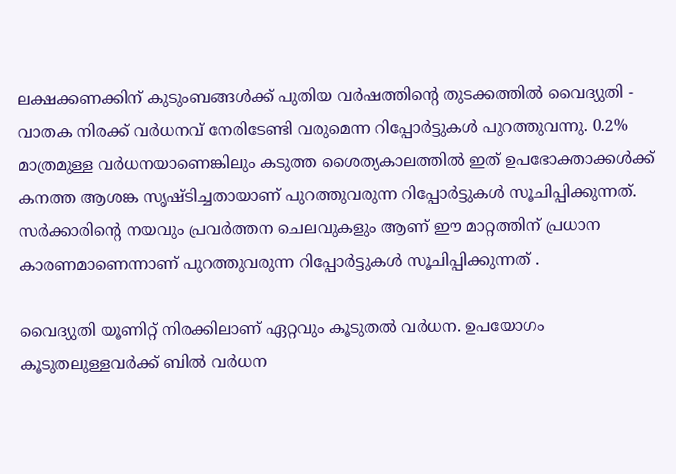ലക്ഷക്കണക്കിന് കുടുംബങ്ങള്‍ക്ക് പുതിയ വര്‍ഷത്തിന്റെ തുടക്കത്തില്‍ വൈദ്യുതി - വാതക നിരക്ക് വര്‍ധനവ് നേരിടേണ്ടി വരുമെന്ന റിപ്പോര്‍ട്ടുകള്‍ പുറത്തുവന്നു. 0.2% മാത്രമുള്ള വര്‍ധനയാണെങ്കിലും കടുത്ത ശൈത്യകാലത്തില്‍ ഇത് ഉപഭോക്താക്കള്‍ക്ക് കനത്ത ആശങ്ക സൃഷ്ടിച്ചതായാണ് പുറത്തുവരുന്ന റിപ്പോര്‍ട്ടുകള്‍ സൂചിപ്പിക്കുന്നത്. സര്‍ക്കാരിന്റെ നയവും പ്രവര്‍ത്തന ചെലവുകളും ആണ് ഈ മാറ്റത്തിന് പ്രധാന കാരണമാണെന്നാണ് പുറത്തുവരുന്ന റിപ്പോര്‍ട്ടുകള്‍ സൂചിപ്പിക്കുന്നത് .

വൈദ്യുതി യൂണിറ്റ് നിരക്കിലാണ് ഏറ്റവും കൂടുതല്‍ വര്‍ധന. ഉപയോഗം കൂടുതലുള്ളവര്‍ക്ക് ബില്‍ വര്‍ധന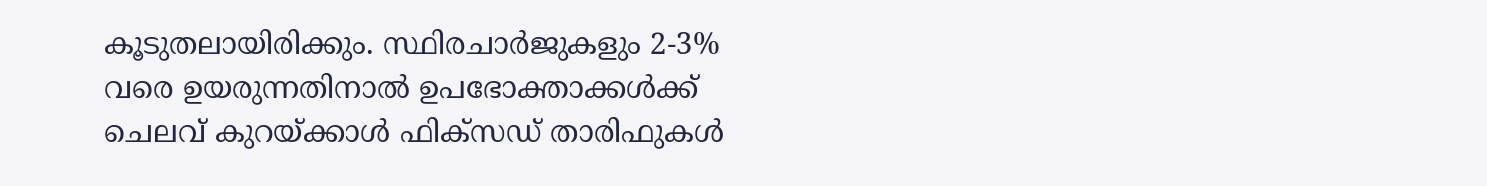കൂടുതലായിരിക്കും. സ്ഥിരചാര്‍ജുകളും 2-3% വരെ ഉയരുന്നതിനാല്‍ ഉപഭോക്താക്കള്‍ക്ക് ചെലവ് കുറയ്ക്കാള്‍ ഫിക്സഡ് താരിഫുകള്‍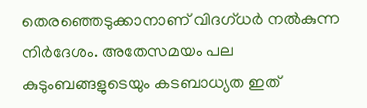തെരഞ്ഞെടുക്കാനാണ് വിദഗ്ധര്‍ നല്‍കുന്ന നിര്‍ദേശം. അതേസമയം പല കുടുംബങ്ങളുടെയും കടബാധ്യത ഇത്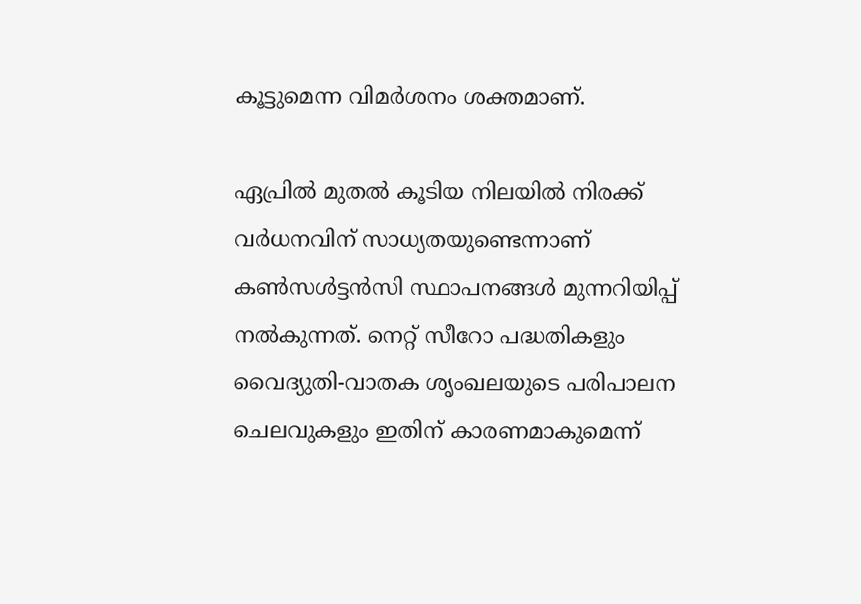കൂട്ടുമെന്ന വിമര്‍ശനം ശക്തമാണ്.

ഏപ്രില്‍ മുതല്‍ കൂടിയ നിലയില്‍ നിരക്ക് വര്‍ധനവിന് സാധ്യതയുണ്ടെന്നാണ് കണ്‍സള്‍ട്ടന്‍സി സ്ഥാപനങ്ങള്‍ മുന്നറിയിപ്പ് നല്‍കുന്നത്. നെറ്റ് സീറോ പദ്ധതികളും വൈദ്യുതി-വാതക ശൃംഖലയുടെ പരിപാലന ചെലവുകളും ഇതിന് കാരണമാകുമെന്ന്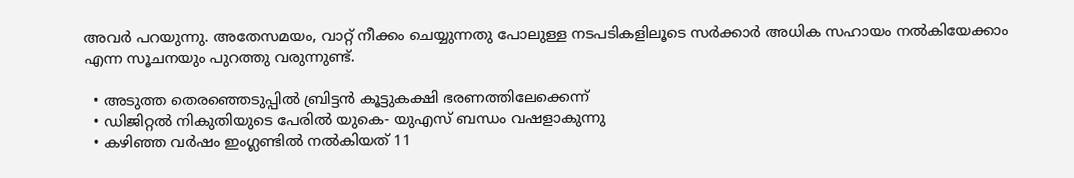അവര്‍ പറയുന്നു. അതേസമയം, വാറ്റ് നീക്കം ചെയ്യുന്നതു പോലുള്ള നടപടികളിലൂടെ സര്‍ക്കാര്‍ അധിക സഹായം നല്‍കിയേക്കാം എന്ന സൂചനയും പുറത്തു വരുന്നുണ്ട്.

  • അടുത്ത തെരഞ്ഞെടുപ്പില്‍ ബ്രിട്ടന്‍ കൂട്ടുകക്ഷി ഭരണത്തിലേക്കെന്ന്
  • ഡിജിറ്റല്‍ നികുതിയുടെ പേരില്‍ യുകെ- യുഎസ് ബന്ധം വഷളാകുന്നു
  • കഴിഞ്ഞ വര്‍ഷം ഇംഗ്ലണ്ടില്‍ നല്‍കിയത് 11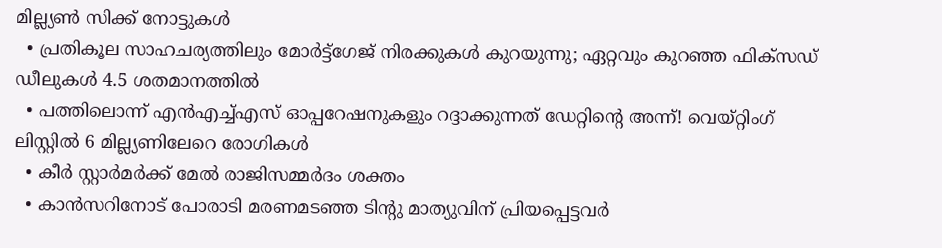മില്ല്യണ്‍ സിക്ക് നോട്ടുകള്‍
  • പ്രതികൂല സാഹചര്യത്തിലും മോര്‍ട്ട്‌ഗേജ് നിരക്കുകള്‍ കുറയുന്നു; ഏറ്റവും കുറഞ്ഞ ഫിക്‌സഡ് ഡീലുകള്‍ 4.5 ശതമാനത്തില്‍
  • പത്തിലൊന്ന് എന്‍എച്ച്എസ് ഓപ്പറേഷനുകളും റദ്ദാക്കുന്നത് ഡേറ്റിന്റെ അന്ന്! വെയ്റ്റിംഗ് ലിസ്റ്റില്‍ 6 മില്ല്യണിലേറെ രോഗികള്‍
  • കീര്‍ സ്റ്റാര്‍മര്‍ക്ക് മേല്‍ രാജിസമ്മര്‍ദം ശക്തം
  • കാന്‍സറിനോട് പോരാടി മരണമടഞ്ഞ ടിന്റു മാത്യുവിന് പ്രിയപ്പെട്ടവര്‍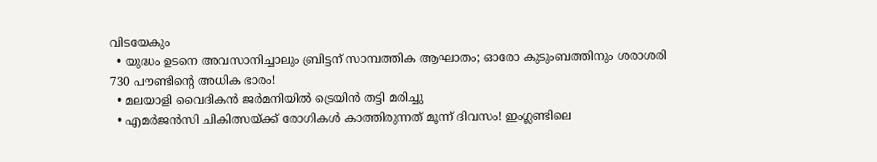വിടയേകും
  • യുദ്ധം ഉടനെ അവസാനിച്ചാലും ബ്രിട്ടന് സാമ്പത്തിക ആഘാതം; ഓരോ കുടുംബത്തിനും ശരാശരി 730 പൗണ്ടിന്റെ അധിക ഭാരം!
  • മലയാളി വൈദികന്‍ ജര്‍മനിയില്‍ ട്രെയിന്‍ തട്ടി മരിച്ചു
  • എമര്‍ജന്‍സി ചികിത്സയ്ക്ക് രോഗികള്‍ കാത്തിരുന്നത് മൂന്ന് ദിവസം! ഇംഗ്ലണ്ടിലെ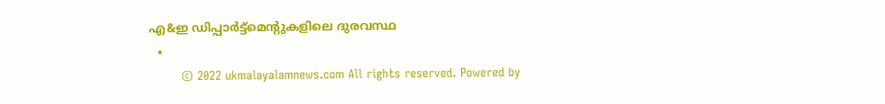എ&ഇ ഡിപ്പാര്‍ട്ട്‌മെന്റുകളിലെ ദുരവസ്ഥ
  •
        © 2022 ukmalayalamnews.com All rights reserved. Powered by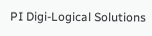PI Digi-Logical Solutions